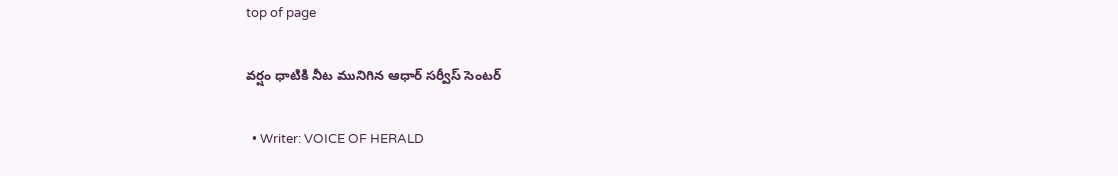top of page

వర్షం ధాటికి నీట మునిగిన ఆధార్ సర్వీస్ సెంటర్

  • Writer: VOICE OF HERALD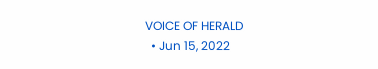VOICE OF HERALD
  • Jun 15, 2022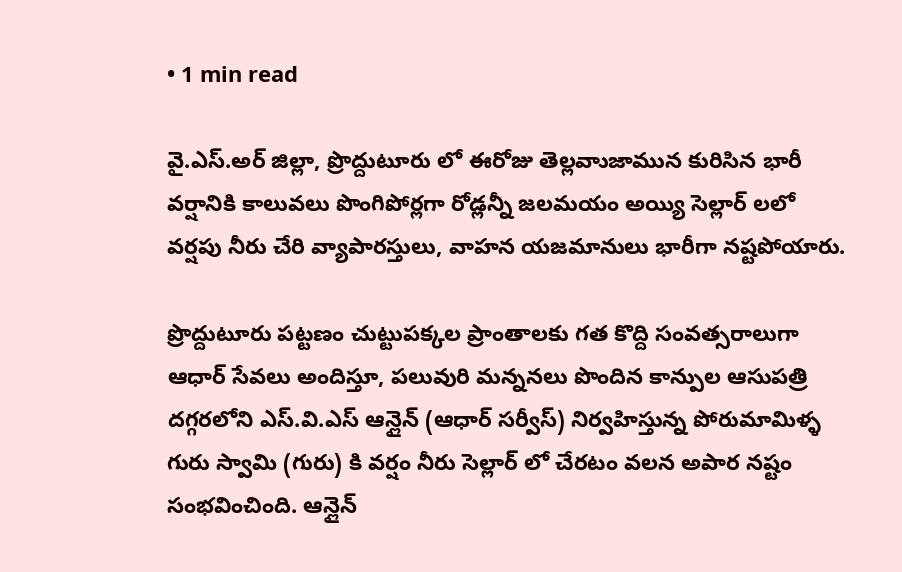• 1 min read

వై.ఎస్.అర్ జిల్లా, ప్రొద్దుటూరు లో ఈరోజు తెల్లవాుజామున కురిసిన భారీ వర్షానికి కాలువలు పొంగిపోర్లగా రోడ్లన్నీ జలమయం అయ్యి సెల్లార్ లలో వర్షపు నీరు చేరి వ్యాపారస్తులు, వాహన యజమానులు భారీగా నష్టపోయారు.

ప్రొద్దుటూరు పట్టణం చుట్టుపక్కల ప్రాంతాలకు గత కొద్ది సంవత్సరాలుగా ఆధార్ సేవలు అందిస్తూ, పలువురి మన్ననలు పొందిన కాన్పుల ఆసుపత్రి దగ్గరలోని ఎస్.వి.ఎస్ ఆన్లైన్ (ఆధార్ సర్వీస్) నిర్వహిస్తున్న పోరుమామిళ్ళ గురు స్వామి (గురు) కి వర్షం నీరు సెల్లార్ లో చేరటం వలన అపార నష్టం సంభవించింది. ఆన్లైన్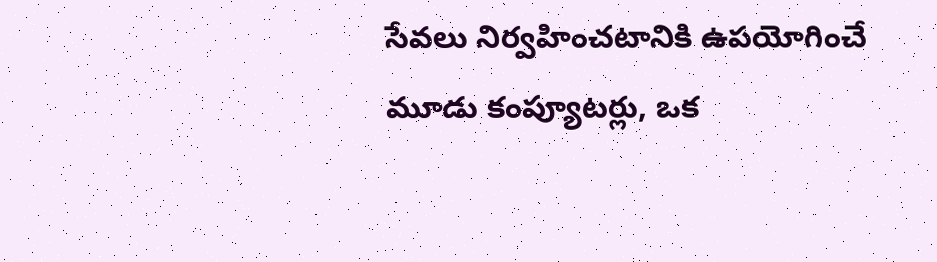సేవలు నిర్వహించటానికి ఉపయోగించే మూడు కంప్యూటర్లు, ఒక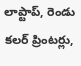లాప్టాప్, రెండు కలర్ ప్రింటర్లు,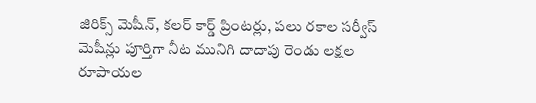జిరిక్స్ మెషీన్, కలర్ కార్డ్ ప్రింటర్లు, పలు రకాల సర్వీస్ మెషీన్లు పూర్తిగా నీట మునిగి దాదాపు రెండు లక్షల రూపాయల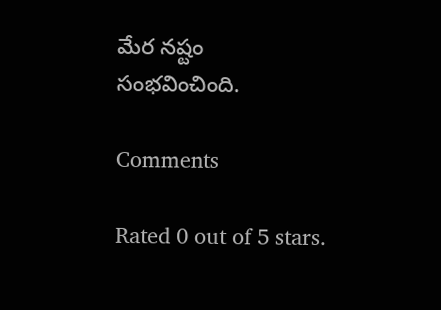మేర నష్టం సంభవించింది.

Comments

Rated 0 out of 5 stars.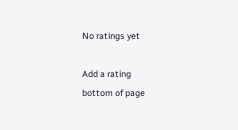No ratings yet

Add a rating
bottom of page